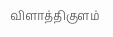விளாத்திகுளம்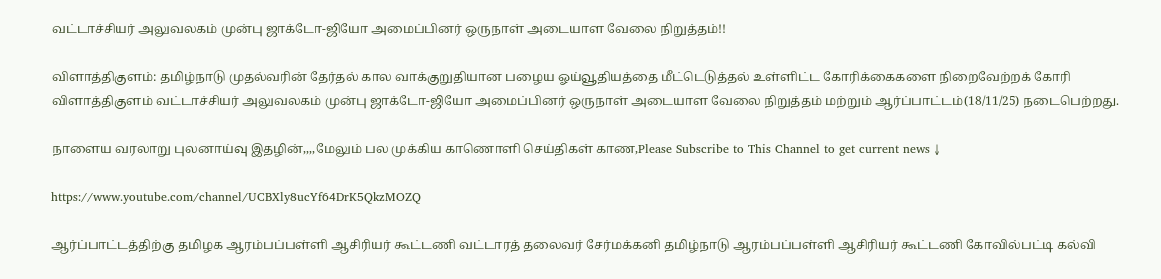வட்டாச்சியர் அலுவலகம் முன்பு ஜாக்டோ-ஜியோ அமைப்பினர் ஒருநாள் அடையாள வேலை நிறுத்தம்!!

விளாத்திகுளம்: தமிழ்நாடு முதல்வரின் தேர்தல் கால வாக்குறுதியான பழைய ஓய்வூதியத்தை மீட்டெடுத்தல் உள்ளிட்ட கோரிக்கைகளை நிறைவேற்றக் கோரி விளாத்திகுளம் வட்டாச்சியர் அலுவலகம் முன்பு ஜாக்டோ-ஜியோ அமைப்பினர் ஒருநாள் அடையாள வேலை நிறுத்தம் மற்றும் ஆர்ப்பாட்டம்(18/11/25) நடைபெற்றது.

நாளைய வரலாறு புலனாய்வு இதழின்,,,,மேலும் பல முக்கிய காணொளி செய்திகள் காண,Please Subscribe to This Channel to get current news ↓

https://www.youtube.com/channel/UCBXly8ucYf64DrK5QkzMOZQ

ஆர்ப்பாட்டத்திற்கு தமிழக ஆரம்பப்பள்ளி ஆசிரியர் கூட்டணி வட்டாரத் தலைவர் சேர்மக்கனி தமிழ்நாடு ஆரம்பப்பள்ளி ஆசிரியர் கூட்டணி கோவில்பட்டி கல்வி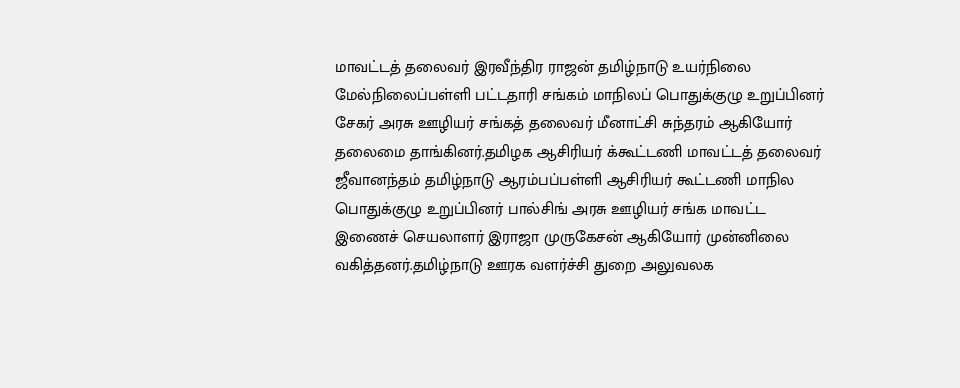மாவட்டத் தலைவர் இரவீந்திர ராஜன் தமிழ்நாடு உயர்நிலை மேல்நிலைப்பள்ளி பட்டதாரி சங்கம் மாநிலப் பொதுக்குழு உறுப்பினர் சேகர் அரசு ஊழியர் சங்கத் தலைவர் மீனாட்சி சுந்தரம் ஆகியோர் தலைமை தாங்கினர்.தமிழக ஆசிரியர் க்கூட்டணி மாவட்டத் தலைவர் ஜீவானந்தம் தமிழ்நாடு ஆரம்பப்பள்ளி ஆசிரியர் கூட்டணி மாநில பொதுக்குழு உறுப்பினர் பால்சிங் அரசு ஊழியர் சங்க மாவட்ட இணைச் செயலாளர் இராஜா முருகேசன் ஆகியோர் முன்னிலை வகித்தனர்.தமிழ்நாடு ஊரக வளர்ச்சி துறை அலுவலக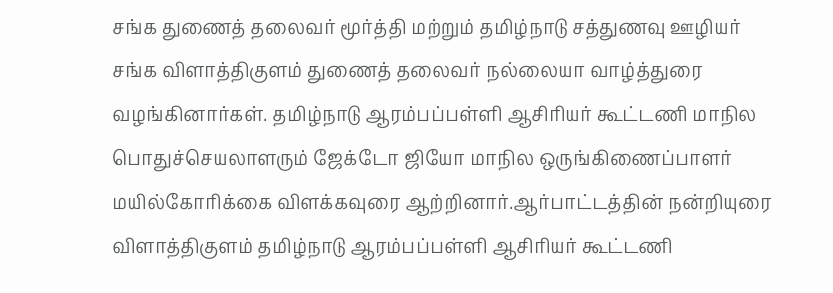சங்க துணைத் தலைவர் மூர்த்தி மற்றும் தமிழ்நாடு சத்துணவு ஊழியர் சங்க விளாத்திகுளம் துணைத் தலைவர் நல்லையா வாழ்த்துரை வழங்கினார்கள். தமிழ்நாடு ஆரம்பப்பள்ளி ஆசிரியர் கூட்டணி மாநில பொதுச்செயலாளரும் ஜேக்டோ ஜியோ மாநில ஒருங்கிணைப்பாளர் மயில்கோரிக்கை விளக்கவுரை ஆற்றினார்.ஆர்பாட்டத்தின் நன்றியுரை விளாத்திகுளம் தமிழ்நாடு ஆரம்பப்பள்ளி ஆசிரியர் கூட்டணி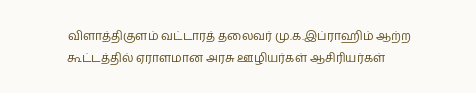விளாத்திகுளம் வட்டாரத் தலைவர் மு.க.இப்ராஹிம் ஆற்ற கூட்டத்தில் ஏராளமான அரசு ஊழியர்கள் ஆசிரியர்கள்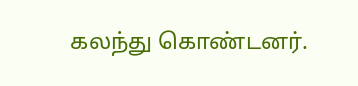கலந்து கொண்டனர்.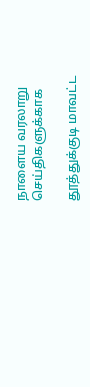நாளைய வரலாறு செய்திகளுக்காக

தூத்துக்குடி மாவட்ட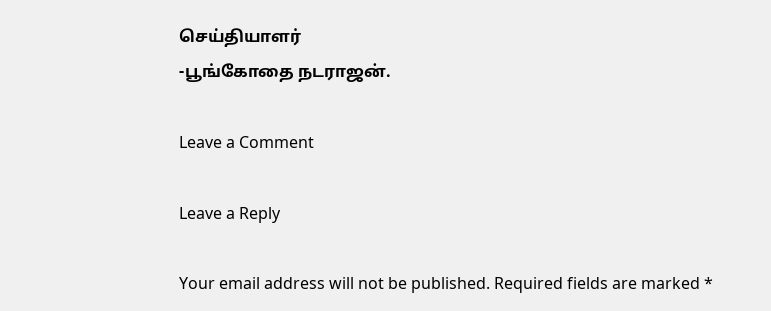செய்தியாளர்
-பூங்கோதை நடராஜன்.

Leave a Comment

Leave a Reply

Your email address will not be published. Required fields are marked *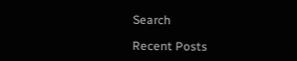Search

Recent Posts